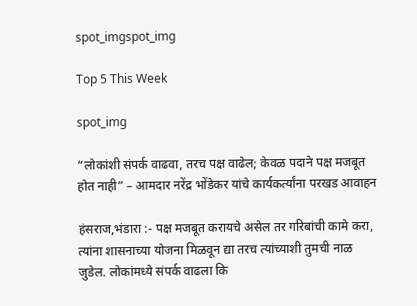spot_imgspot_img

Top 5 This Week

spot_img

“लोकांशी संपर्क वाढवा, तरच पक्ष वाढेल; केवळ पदाने पक्ष मजबूत होत नाही” – आमदार नरेंद्र भोंडेकर यांचे कार्यकर्त्यांना परखड आवाहन

हंसराज,भंडारा :- पक्ष मजबूत करायचे असेल तर गरिबांची कामे करा, त्यांना शासनाच्या योजना मिळवून द्या तरच त्यांच्याशी तुमची नाळ जुडेल. लोकांमध्ये संपर्क वाढला कि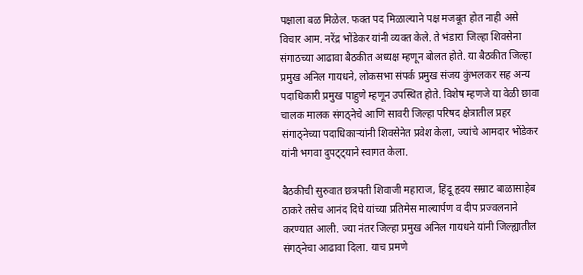पक्षाला बळ मिळेल. फक्त पद मिळाल्याने पक्ष मजबूत होत नाही असे विचार आम. नरेंद्र भोंडेकर यांनी व्यक्त केले. ते भंडारा जिल्हा शिवसेना संगाठच्या आढावा बैठकीत अध्यक्ष म्हणून बोलत होते. या बैठकीत जिल्हा प्रमुख अनिल गायधने, लोकसभा संपर्क प्रमुख संजय कुंभलकर सह अन्य पदाधिकारी प्रमुख पाहुणे म्हणून उपस्थित होते. विशेष म्हणजे या वेळी छावा चालक मालक संगठ्नेचे आणि सावरी जिल्हा परिषद क्षेत्रातील प्रहर संगाठ्नेच्या पदाधिकाऱ्यांनी शिवसेनेत प्रवेश केला, ज्यांचे आमदार भोंडेकर यांनी भगवा दुपट्ट्याने स्वागत केला.

बैठकीची सुरुवात छत्रपती शिवाजी महाराज, हिंदू हृदय सम्राट बाळासाहेब ठाकरे तसेच आनंद दिघे यांच्या प्रतिमेस माल्यार्पण व दीप प्रज्वलनाने करण्यात आली. ज्या नंतर जिल्हा प्रमुख अनिल गायधने यांनी जिल्ह्यातील संगठ्नेचा आढावा दिला. याच प्रमणे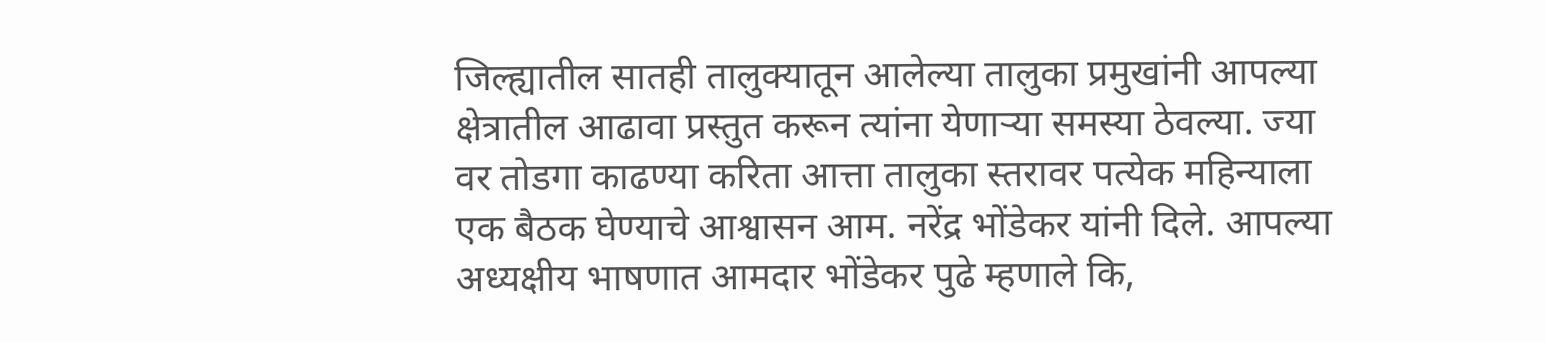जिल्ह्यातील सातही तालुक्यातून आलेल्या तालुका प्रमुखांनी आपल्या क्षेत्रातील आढावा प्रस्तुत करून त्यांना येणाऱ्या समस्या ठेवल्या. ज्या वर तोडगा काढण्या करिता आत्ता तालुका स्तरावर पत्येक महिन्याला एक बैठक घेण्याचे आश्वासन आम. नरेंद्र भोंडेकर यांनी दिले. आपल्या अध्यक्षीय भाषणात आमदार भोंडेकर पुढे म्हणाले कि,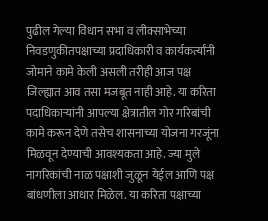पुढील गेल्या विधान सभा व लीक्साभेच्या निवडणुकीतपक्षाच्या प्रदाधिकारी व कार्यकर्त्यांनी जोमाने कामे केली असली तरीही आज पक्ष जिल्ह्यात आव तसा मजबूत नाही आहे. या करिता पदाधिकाऱ्यांनी आपल्या क्षेत्रातील गोर गरिबांची कामे करून देणे तसेच शासनाच्या योजना गरजूंना मिळवून देण्याची आवश्यकता आहे. ज्या मुले नागरिकांची नाळ पक्षाशी जुळून येईल आणि पक्ष बांधणीला आधार मिळेल. या करिता पक्षाच्या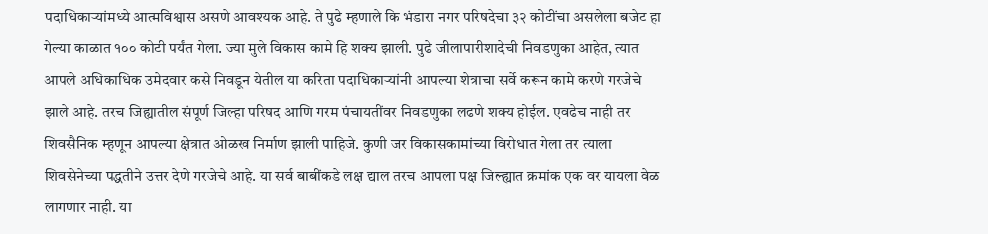पदाधिकाऱ्यांमध्ये आत्मविश्वास असणे आवश्यक आहे. ते पुढे म्हणाले कि भंडारा नगर परिषदेचा ३२ कोटींचा असलेला बजेट हा गेल्या काळात १०० कोटी पर्यंत गेला. ज्या मुले विकास कामे हि शक्य झाली. पुढे जीलापारीशादेची निवडणुका आहेत, त्यात आपले अधिकाधिक उमेदवार कसे निवडून येतील या करिता पदाधिकाऱ्यांनी आपल्या शेत्राचा सर्वे करून कामे करणे गरजेचे झाले आहे. तरच जिह्यातील संपूर्ण जिल्हा परिषद आणि गरम पंचायतींवर निवडणुका लढणे शक्य होईल. एवढेच नाही तर शिवसैनिक म्हणून आपल्या क्षेत्रात ओळख निर्माण झाली पाहिजे. कुणी जर विकासकामांच्या विरोधात गेला तर त्याला शिवसेनेच्या पद्धतीने उत्तर देणे गरजेचे आहे. या सर्व बाबींकडे लक्ष द्याल तरच आपला पक्ष जिल्ह्यात क्रमांक एक वर यायला वेळ लागणार नाही. या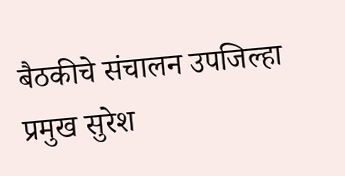बैठकीचे संचालन उपजिल्हा प्रमुख सुरेश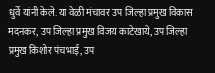धुर्वे यांनी केले. या वेळी मंचावर उप जिल्हा प्रमुख विकास मदनकर, उप जिल्हा प्रमुख विजय काटेखाये, उप जिल्हा प्रमुख किशोर पंचभाई, उप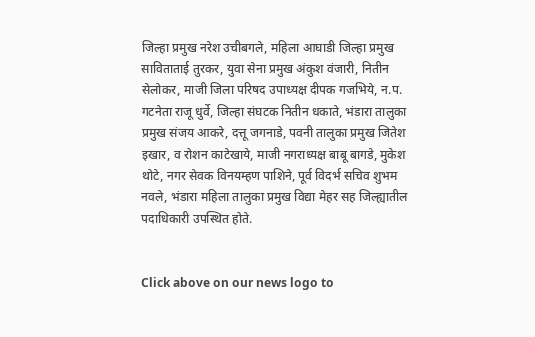जिल्हा प्रमुख नरेश उचीबगले, महिला आघाडी जिल्हा प्रमुख साविताताई तुरकर, युवा सेना प्रमुख अंकुश वंजारी, नितीन सेलोकर, माजी जिला परिषद उपाध्यक्ष दीपक गजभिये, न.प. गटनेता राजू धुर्वे, जिल्हा संघटक नितीन धकाते, भंडारा तालुका प्रमुख संजय आकरे, दत्तू जगनाडे, पवनी तालुका प्रमुख जितेश इखार, व रोशन काटेखाये, माजी नगराध्यक्ष बाबू बागडे, मुकेश थोटे, नगर सेवक विनयम्हण पाशिने, पूर्व विदर्भ सचिव शुभम नवले, भंडारा महिला तालुका प्रमुख विद्या मेहर सह जिल्ह्यातील पदाधिकारी उपस्थित होते.


Click above on our news logo to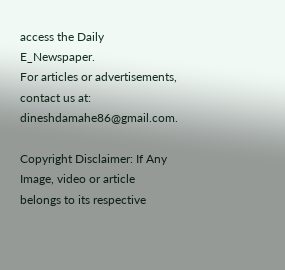access the Daily E_Newspaper.
For articles or advertisements, contact us at: dineshdamahe86@gmail.com.

Copyright Disclaimer: If Any Image, video or article belongs to its respective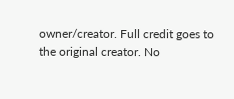owner/creator. Full credit goes to the original creator. No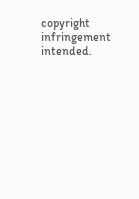copyright infringement intended.